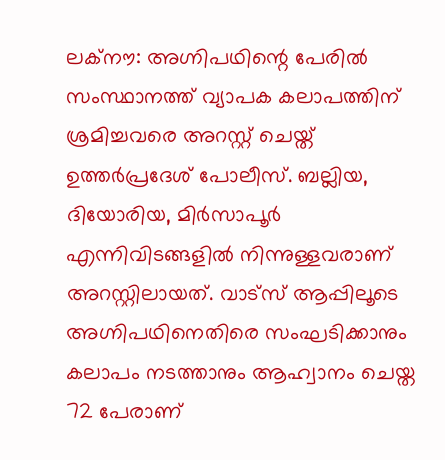ലക്നൗ: അഗ്നിപഥിന്റെ പേരിൽ സംസ്ഥാനത്ത് വ്യാപക കലാപത്തിന് ശ്രമിച്ചവരെ അറസ്റ്റ് ചെയ്ത് ഉത്തർപ്രദേശ് പോലീസ്. ബല്ലിയ, ദിയോരിയ, മിർസാപൂർ എന്നിവിടങ്ങളിൽ നിന്നുള്ളവരാണ് അറസ്റ്റിലായത്. വാട്സ് ആപ്പിലൂടെ അഗ്നിപഥിനെതിരെ സംഘടിക്കാനും കലാപം നടത്താനും ആഹ്വാനം ചെയ്ത 72 പേരാണ്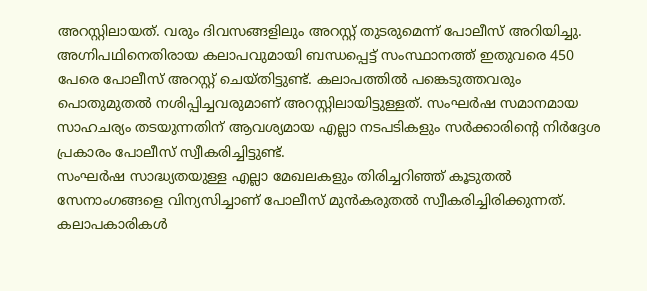അറസ്റ്റിലായത്. വരും ദിവസങ്ങളിലും അറസ്റ്റ് തുടരുമെന്ന് പോലീസ് അറിയിച്ചു.
അഗ്നിപഥിനെതിരായ കലാപവുമായി ബന്ധപ്പെട്ട് സംസ്ഥാനത്ത് ഇതുവരെ 450 പേരെ പോലീസ് അറസ്റ്റ് ചെയ്തിട്ടുണ്ട്. കലാപത്തിൽ പങ്കെടുത്തവരും പൊതുമുതൽ നശിപ്പിച്ചവരുമാണ് അറസ്റ്റിലായിട്ടുള്ളത്. സംഘർഷ സമാനമായ സാഹചര്യം തടയുന്നതിന് ആവശ്യമായ എല്ലാ നടപടികളും സർക്കാരിന്റെ നിർദ്ദേശ പ്രകാരം പോലീസ് സ്വീകരിച്ചിട്ടുണ്ട്.
സംഘർഷ സാദ്ധ്യതയുള്ള എല്ലാ മേഖലകളും തിരിച്ചറിഞ്ഞ് കൂടുതൽ സേനാംഗങ്ങളെ വിന്യസിച്ചാണ് പോലീസ് മുൻകരുതൽ സ്വീകരിച്ചിരിക്കുന്നത്. കലാപകാരികൾ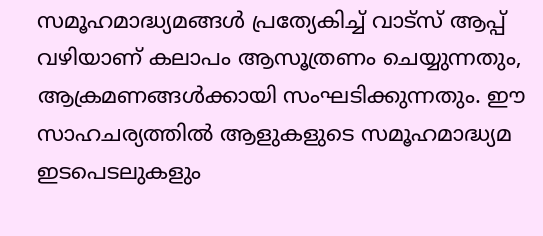സമൂഹമാദ്ധ്യമങ്ങൾ പ്രത്യേകിച്ച് വാട്സ് ആപ്പ് വഴിയാണ് കലാപം ആസൂത്രണം ചെയ്യുന്നതും, ആക്രമണങ്ങൾക്കായി സംഘടിക്കുന്നതും. ഈ സാഹചര്യത്തിൽ ആളുകളുടെ സമൂഹമാദ്ധ്യമ ഇടപെടലുകളും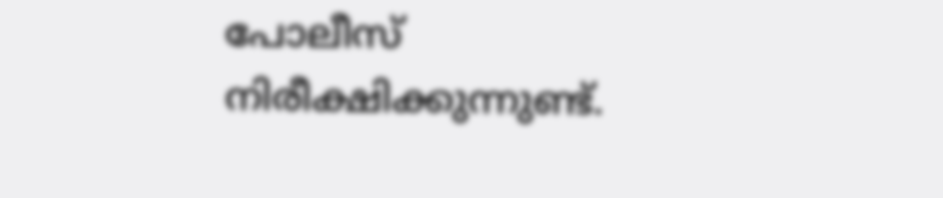പോലീസ് നിരീക്ഷിക്കുന്നുണ്ട്.